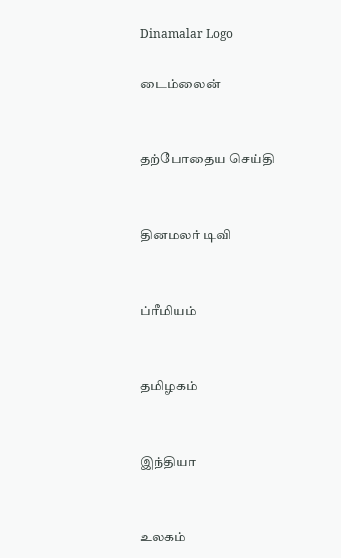Dinamalar Logo

டைம்லைன்


தற்போதைய செய்தி


தினமலர் டிவி


ப்ரீமியம்


தமிழகம்


இந்தியா


உலகம்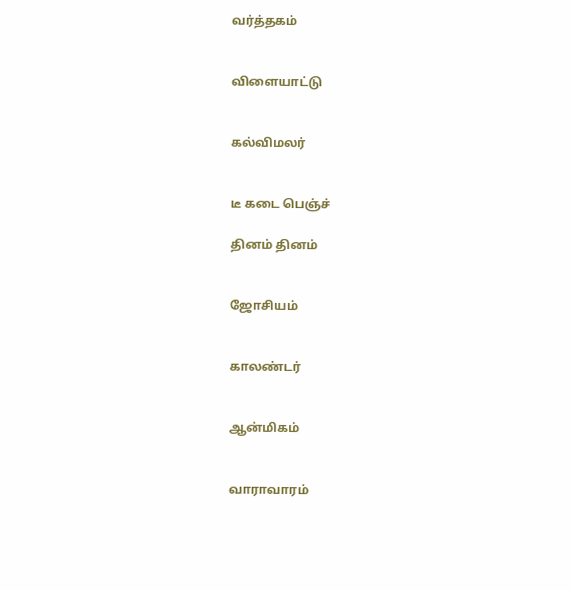வர்த்தகம்


விளையாட்டு


கல்விமலர்


டீ கடை பெஞ்ச்

தினம் தினம்


ஜோசியம்


காலண்டர்


ஆன்மிகம்


வாராவாரம்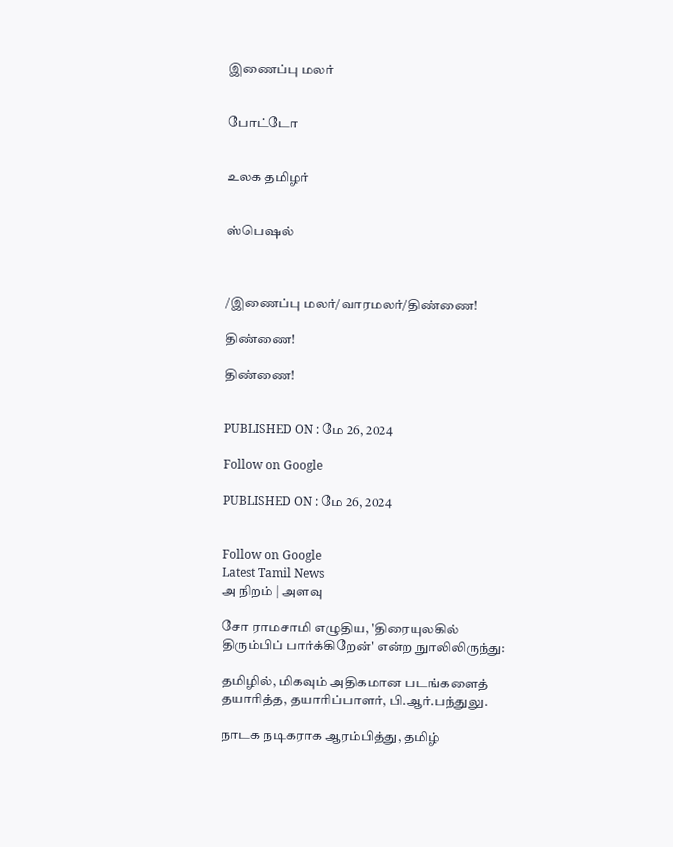இணைப்பு மலர்


போட்டோ


உலக தமிழர்


ஸ்பெஷல்



/இணைப்பு மலர்/வாரமலர்/திண்ணை!

திண்ணை!

திண்ணை!


PUBLISHED ON : மே 26, 2024

Follow on Google

PUBLISHED ON : மே 26, 2024


Follow on Google
Latest Tamil News
அ நிறம் | அளவு

சோ ராமசாமி எழுதிய, 'திரையுலகில் திரும்பிப் பார்க்கிறேன்' என்ற நுாலிலிருந்து:

தமிழில், மிகவும் அதிகமான படங்களைத் தயாரித்த, தயாரிப்பாளர், பி.ஆர்.பந்துலு.

நாடக நடிகராக ஆரம்பித்து, தமிழ்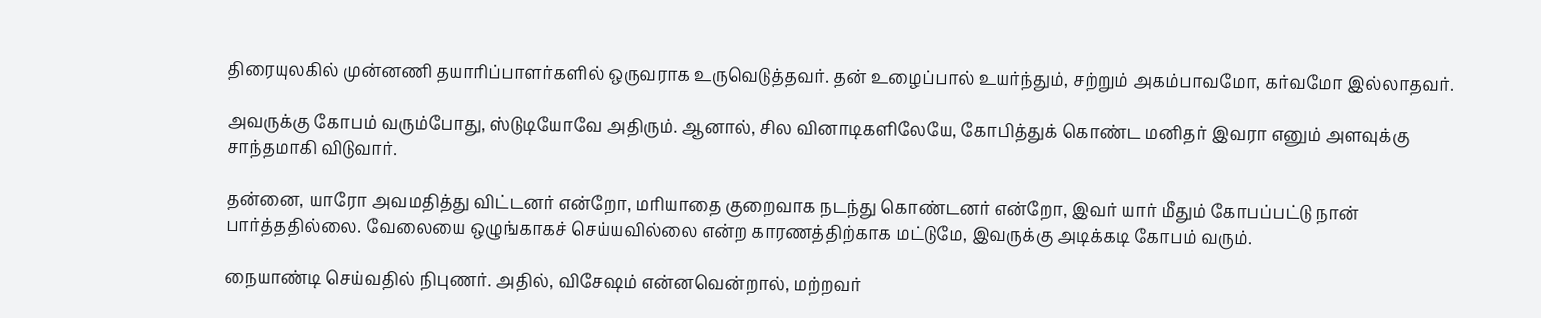திரையுலகில் முன்னணி தயாரிப்பாளர்களில் ஒருவராக உருவெடுத்தவர். தன் உழைப்பால் உயர்ந்தும், சற்றும் அகம்பாவமோ, கர்வமோ இல்லாதவர்.

அவருக்கு கோபம் வரும்போது, ஸ்டுடியோவே அதிரும். ஆனால், சில வினாடிகளிலேயே, கோபித்துக் கொண்ட மனிதர் இவரா எனும் அளவுக்கு சாந்தமாகி விடுவார்.

தன்னை, யாரோ அவமதித்து விட்டனர் என்றோ, மரியாதை குறைவாக நடந்து கொண்டனர் என்றோ, இவர் யார் மீதும் கோபப்பட்டு நான் பார்த்ததில்லை. வேலையை ஒழுங்காகச் செய்யவில்லை என்ற காரணத்திற்காக மட்டுமே, இவருக்கு அடிக்கடி கோபம் வரும்.

நையாண்டி செய்வதில் நிபுணர். அதில், விசேஷம் என்னவென்றால், மற்றவர்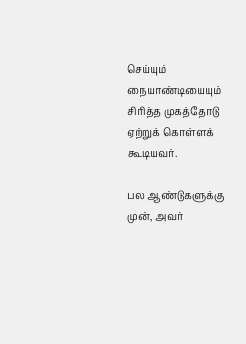செய்யும் நையாண்டியையும் சிரித்த முகத்தோடு ஏற்றுக் கொள்ளக் கூடியவர்.

பல ஆண்டுகளுக்கு முன், அவர்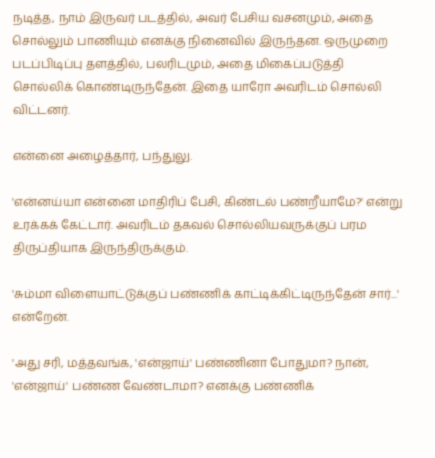நடித்த, நாம் இருவர் படத்தில், அவர் பேசிய வசனமும், அதை சொல்லும் பாணியும் எனக்கு நினைவில் இருந்தன. ஒருமுறை படப்பிடிப்பு தளத்தில், பலரிடமும், அதை மிகைப்படுத்தி சொல்லிக் கொண்டிருந்தேன். இதை யாரோ அவரிடம் சொல்லி விட்டனர்.

என்னை அழைத்தார், பந்துலு.

'என்னய்யா என்னை மாதிரிப் பேசி, கிண்டல் பண்றீயாமே?' என்று உரக்கக் கேட்டார். அவரிடம் தகவல் சொல்லியவருக்குப் பரம திருப்தியாக இருந்திருக்கும்.

'சும்மா விளையாட்டுக்குப் பண்ணிக் காட்டிக்கிட்டிருந்தேன் சார்...' என்றேன்.

'அது சரி, மத்தவங்க, 'என்ஜாய்' பண்ணினா போதுமா? நான், 'என்ஜாய்' பண்ண வேண்டாமா? எனக்கு பண்ணிக்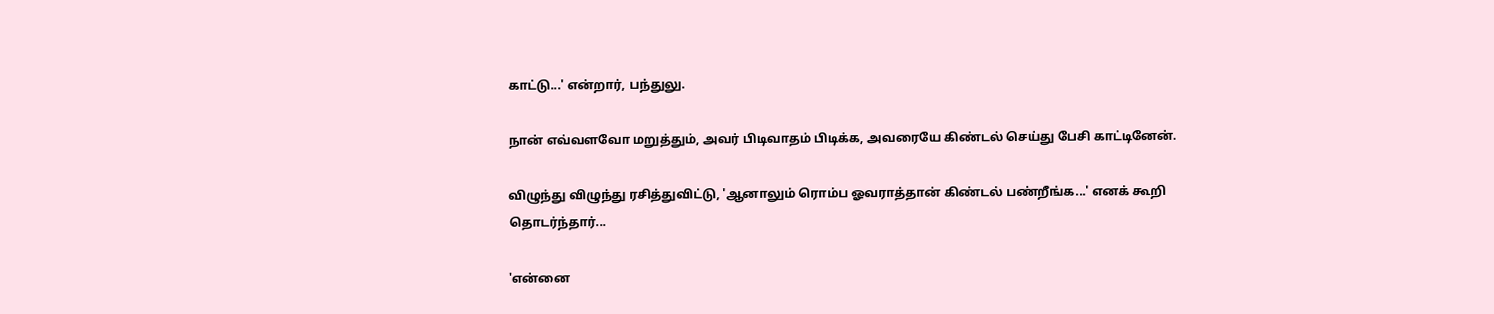காட்டு...' என்றார், பந்துலு.

நான் எவ்வளவோ மறுத்தும், அவர் பிடிவாதம் பிடிக்க, அவரையே கிண்டல் செய்து பேசி காட்டினேன்.

விழுந்து விழுந்து ரசித்துவிட்டு, 'ஆனாலும் ரொம்ப ஓவராத்தான் கிண்டல் பண்றீங்க...' எனக் கூறி தொடர்ந்தார்...

'என்னை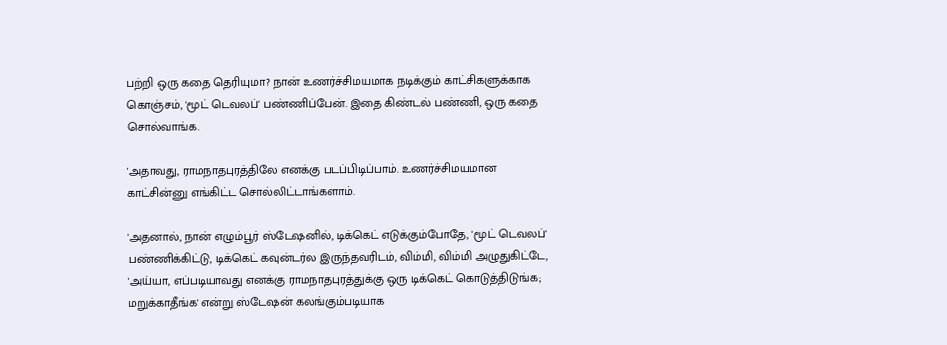பற்றி ஒரு கதை தெரியுமா? நான் உணர்ச்சிமயமாக நடிக்கும் காட்சிகளுக்காக கொஞ்சம், 'மூட் டெவலப்' பண்ணிப்பேன். இதை கிண்டல் பண்ணி, ஒரு கதை சொல்வாங்க.

'அதாவது, ராமநாதபுரத்திலே எனக்கு படப்பிடிப்பாம். உணர்ச்சிமயமான காட்சின்னு எங்கிட்ட சொல்லிட்டாங்களாம்.

'அதனால், நான் எழும்பூர் ஸ்டேஷனில், டிக்கெட் எடுக்கும்போதே, 'மூட் டெவலப்' பண்ணிக்கிட்டு, டிக்கெட் கவுன்டர்ல இருந்தவரிடம், விம்மி, விம்மி அழுதுகிட்டே, 'அய்யா, எப்படியாவது எனக்கு ராமநாதபுரத்துக்கு ஒரு டிக்கெட் கொடுத்திடுங்க; மறுக்காதீங்க' என்று ஸ்டேஷன் கலங்கும்படியாக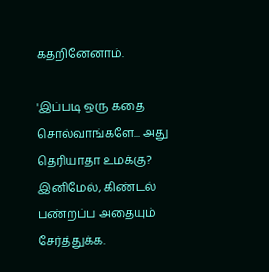கதறினேனாம்.

'இப்படி ஒரு கதை சொல்வாங்களே... அது தெரியாதா உமக்கு? இனிமேல், கிண்டல் பண்றப்ப அதையும் சேர்த்துக்க.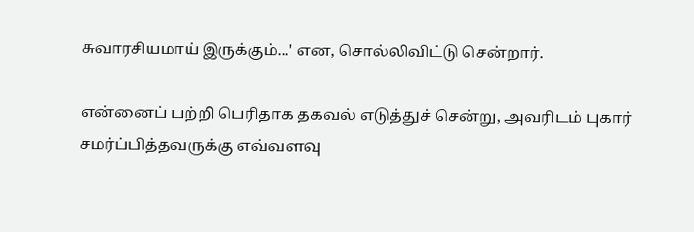சுவாரசியமாய் இருக்கும்...' என, சொல்லிவிட்டு சென்றார்.

என்னைப் பற்றி பெரிதாக தகவல் எடுத்துச் சென்று, அவரிடம் புகார் சமர்ப்பித்தவருக்கு எவ்வளவு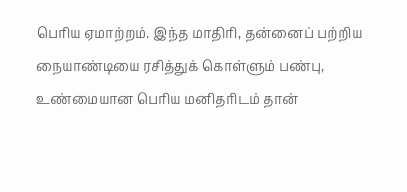பெரிய ஏமாற்றம். இந்த மாதிரி, தன்னைப் பற்றிய நையாண்டியை ரசித்துக் கொள்ளும் பண்பு, உண்மையான பெரிய மனிதரிடம் தான்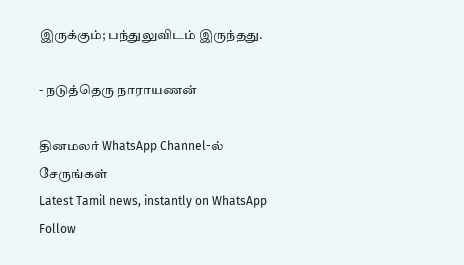இருக்கும்; பந்துலுவிடம் இருந்தது.

- நடுத்தெரு நாராயணன்

தினமலர் WhatsApp Channel-ல் சேருங்கள்
Latest Tamil news, instantly on WhatsApp
Follow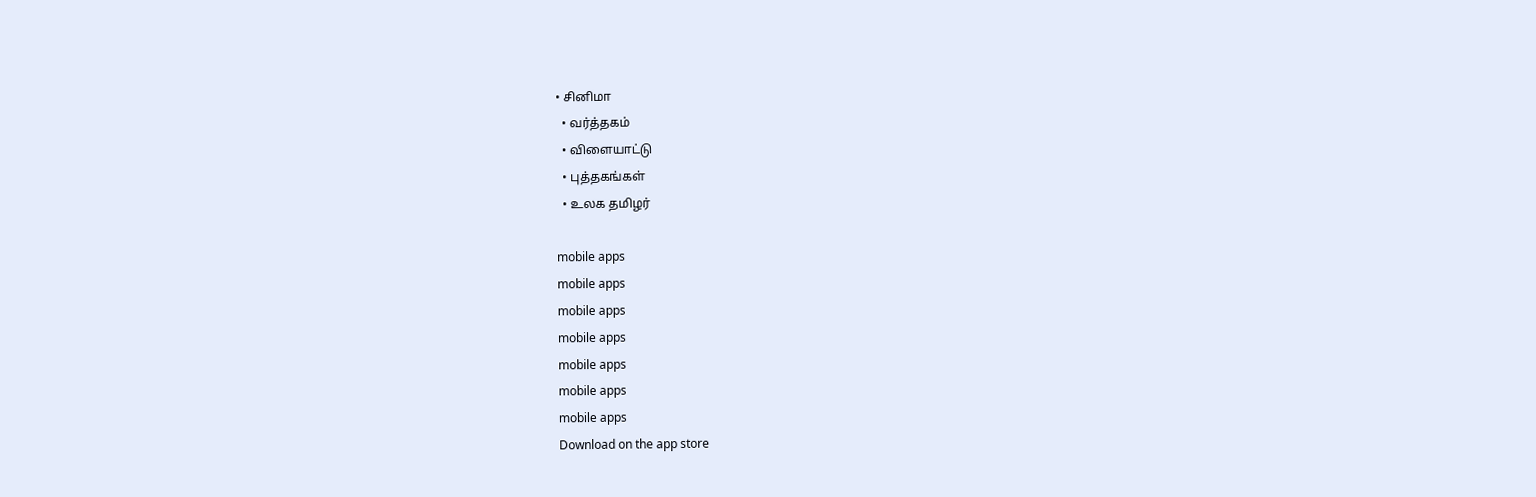• சினிமா
  • வர்த்தகம்
  • விளையாட்டு
  • புத்தகங்கள்
  • உலக தமிழர்

mobile apps
mobile apps
mobile apps
mobile apps
mobile apps
mobile apps
mobile apps
Download on the app store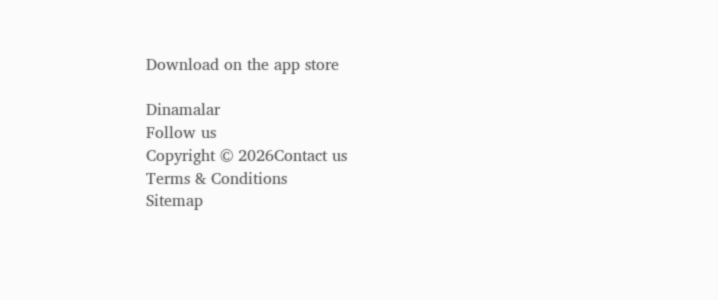Download on the app store

Dinamalar
Follow us
Copyright © 2026Contact us
Terms & Conditions
Sitemap